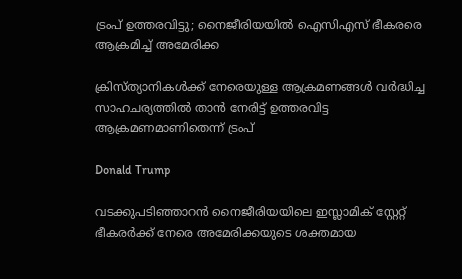ട്രംപ് ഉത്തരവിട്ടു; നൈജീരിയയില്‍ ഐസിഎസ് ഭീകരരെ ആക്രമിച്ച് അമേരിക്ക

ക്രിസ്ത്യാനികള്‍ക്ക് നേരെയുള്ള ആക്രമണങ്ങള്‍ വര്‍ദ്ധിച്ച സാഹചര്യത്തില്‍ താന്‍ നേരിട്ട് ഉത്തരവിട്ട ആക്രമണമാണിതെന്ന് ട്രംപ്

Donald Trump

വടക്കുപടിഞ്ഞാറന്‍ നൈജീരിയയിലെ ഇസ്ലാമിക് സ്റ്റേറ്റ് ഭീകരര്‍ക്ക് നേരെ അമേരിക്കയുടെ ശക്തമായ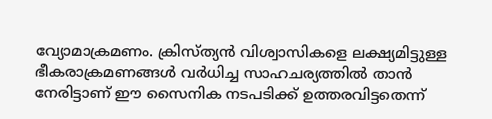വ്യോമാക്രമണം. ക്രിസ്ത്യന്‍ വിശ്വാസികളെ ലക്ഷ്യമിട്ടുള്ള ഭീകരാക്രമണങ്ങള്‍ വര്‍ധിച്ച സാഹചര്യത്തില്‍ താന്‍ നേരിട്ടാണ് ഈ സൈനിക നടപടിക്ക് ഉത്തരവിട്ടതെന്ന്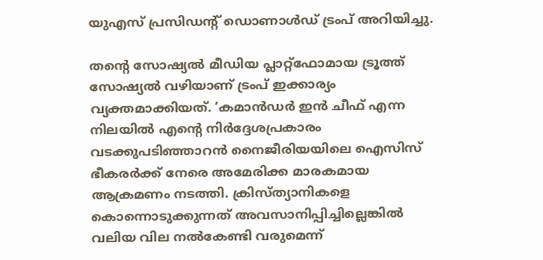യുഎസ് പ്രസിഡന്റ് ഡൊണാള്‍ഡ് ട്രംപ് അറിയിച്ചു.

തന്റെ സോഷ്യല്‍ മീഡിയ പ്ലാറ്റ്ഫോമായ ട്രൂത്ത് സോഷ്യല്‍ വഴിയാണ് ട്രംപ് ഇക്കാര്യം വ്യക്തമാക്കിയത്. ‘കമാന്‍ഡര്‍ ഇന്‍ ചീഫ് എന്ന നിലയില്‍ എന്റെ നിര്‍ദ്ദേശപ്രകാരം വടക്കുപടിഞ്ഞാറന്‍ നൈജീരിയയിലെ ഐസിസ് ഭീകരര്‍ക്ക് നേരെ അമേരിക്ക മാരകമായ ആക്രമണം നടത്തി. ക്രിസ്ത്യാനികളെ കൊന്നൊടുക്കുന്നത് അവസാനിപ്പിച്ചില്ലെങ്കില്‍ വലിയ വില നല്‍കേണ്ടി വരുമെന്ന്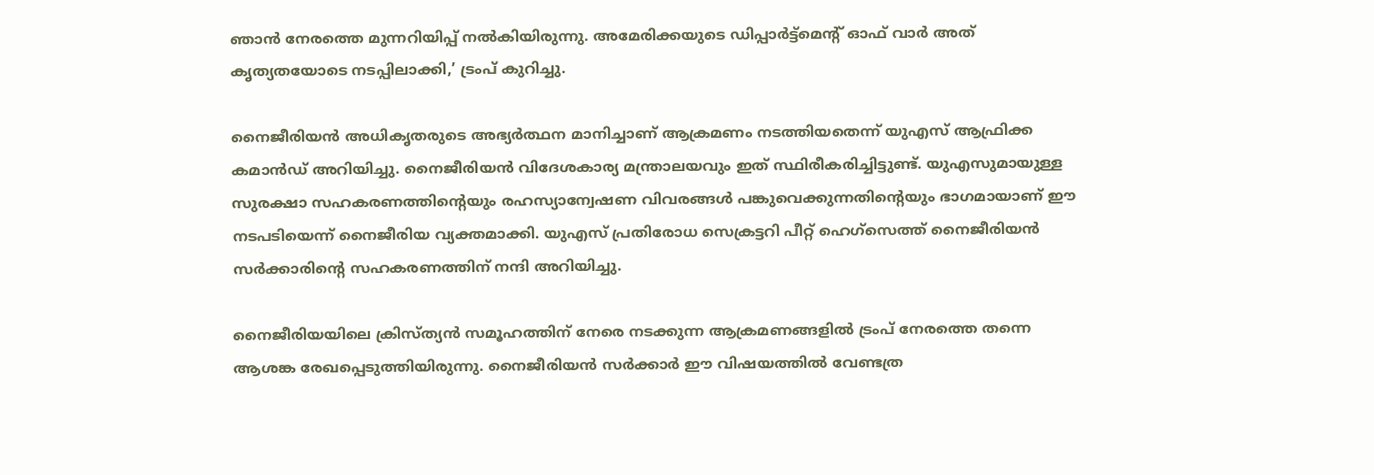ഞാന്‍ നേരത്തെ മുന്നറിയിപ്പ് നല്‍കിയിരുന്നു. അമേരിക്കയുടെ ഡിപ്പാര്‍ട്ട്മെന്റ് ഓഫ് വാര്‍ അത് കൃത്യതയോടെ നടപ്പിലാക്കി,’ ട്രംപ് കുറിച്ചു.

നൈജീരിയന്‍ അധികൃതരുടെ അഭ്യര്‍ത്ഥന മാനിച്ചാണ് ആക്രമണം നടത്തിയതെന്ന് യുഎസ് ആഫ്രിക്ക കമാന്‍ഡ് അറിയിച്ചു. നൈജീരിയന്‍ വിദേശകാര്യ മന്ത്രാലയവും ഇത് സ്ഥിരീകരിച്ചിട്ടുണ്ട്. യുഎസുമായുള്ള സുരക്ഷാ സഹകരണത്തിന്റെയും രഹസ്യാന്വേഷണ വിവരങ്ങള്‍ പങ്കുവെക്കുന്നതിന്റെയും ഭാഗമായാണ് ഈ നടപടിയെന്ന് നൈജീരിയ വ്യക്തമാക്കി. യുഎസ് പ്രതിരോധ സെക്രട്ടറി പീറ്റ് ഹെഗ്സെത്ത് നൈജീരിയന്‍ സര്‍ക്കാരിന്റെ സഹകരണത്തിന് നന്ദി അറിയിച്ചു.

നൈജീരിയയിലെ ക്രിസ്ത്യന്‍ സമൂഹത്തിന് നേരെ നടക്കുന്ന ആക്രമണങ്ങളില്‍ ട്രംപ് നേരത്തെ തന്നെ ആശങ്ക രേഖപ്പെടുത്തിയിരുന്നു. നൈജീരിയന്‍ സര്‍ക്കാര്‍ ഈ വിഷയത്തില്‍ വേണ്ടത്ര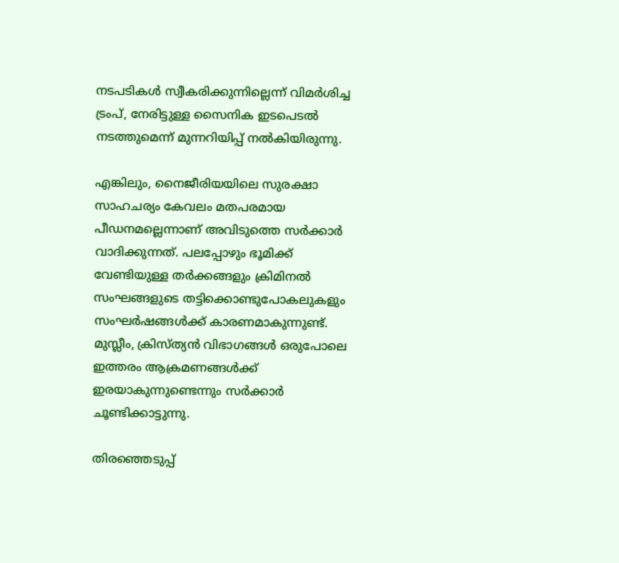നടപടികള്‍ സ്വീകരിക്കുന്നില്ലെന്ന് വിമര്‍ശിച്ച ട്രംപ്, നേരിട്ടുള്ള സൈനിക ഇടപെടല്‍ നടത്തുമെന്ന് മുന്നറിയിപ്പ് നല്‍കിയിരുന്നു.

എങ്കിലും, നൈജീരിയയിലെ സുരക്ഷാ സാഹചര്യം കേവലം മതപരമായ പീഡനമല്ലെന്നാണ് അവിടുത്തെ സര്‍ക്കാര്‍ വാദിക്കുന്നത്. പലപ്പോഴും ഭൂമിക്ക് വേണ്ടിയുള്ള തര്‍ക്കങ്ങളും ക്രിമിനല്‍ സംഘങ്ങളുടെ തട്ടിക്കൊണ്ടുപോകലുകളും സംഘര്‍ഷങ്ങള്‍ക്ക് കാരണമാകുന്നുണ്ട്. മുസ്ലീം, ക്രിസ്ത്യന്‍ വിഭാഗങ്ങള്‍ ഒരുപോലെ ഇത്തരം ആക്രമണങ്ങള്‍ക്ക് ഇരയാകുന്നുണ്ടെന്നും സര്‍ക്കാര്‍ ചൂണ്ടിക്കാട്ടുന്നു.

തിരഞ്ഞെടുപ്പ്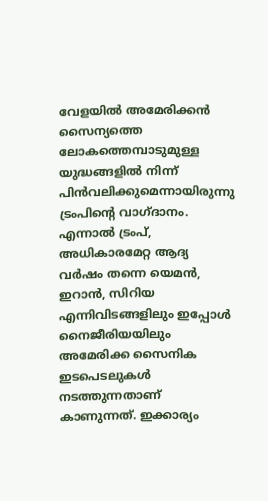വേളയില്‍ അമേരിക്കന്‍ സൈന്യത്തെ ലോകത്തെമ്പാടുമുള്ള യുദ്ധങ്ങളില്‍ നിന്ന് പിന്‍വലിക്കുമെന്നായിരുന്നു ട്രംപിന്റെ വാഗ്ദാനം. എന്നാല്‍ ട്രംപ്, അധികാരമേറ്റ ആദ്യ വര്‍ഷം തന്നെ യെമന്‍, ഇറാന്‍, സിറിയ എന്നിവിടങ്ങളിലും ഇപ്പോള്‍ നൈജീരിയയിലും അമേരിക്ക സൈനിക ഇടപെടലുകള്‍ നടത്തുന്നതാണ് കാണുന്നത്. ഇക്കാര്യം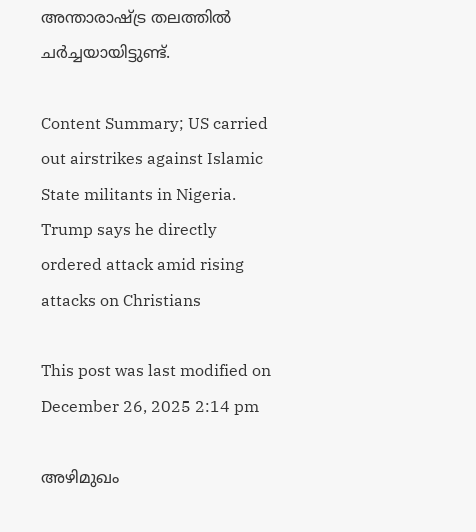അന്താരാഷ്ട്ര തലത്തില്‍ ചര്‍ച്ചയായിട്ടുണ്ട്.

Content Summary; US carried out airstrikes against Islamic State militants in Nigeria. Trump says he directly ordered attack amid rising attacks on Christians

This post was last modified on December 26, 2025 2:14 pm

അഴിമുഖം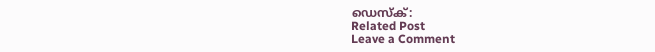ഡെസ്‌ക്:
Related Post
Leave a Comment